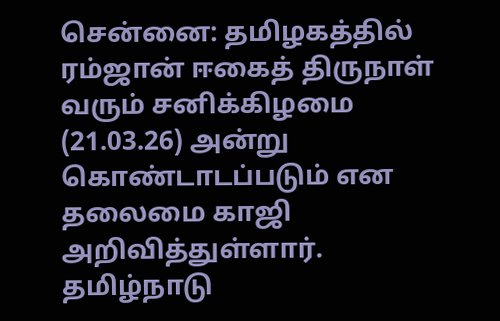சென்னை: தமிழகத்தில் ரம்ஜான் ஈகைத் திருநாள் வரும் சனிக்கிழமை (21.03.26) அன்று கொண்டாடப்படும் என தலைமை காஜி அறிவித்துள்ளார்.
தமிழ்நாடு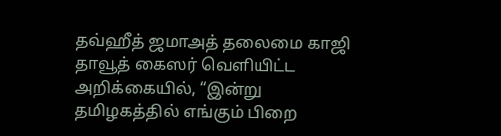தவ்ஹீத் ஜமாஅத் தலைமை காஜி தாவூத் கைஸர் வெளியிட்ட அறிக்கையில், “இன்று தமிழகத்தில் எங்கும் பிறை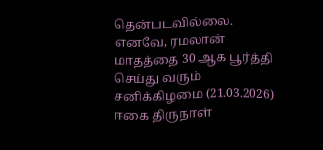தென்படவில்லை. எனவே, ரமலான் மாதத்தை 30 ஆக பூர்த்தி செய்து வரும் சனிக்கிழமை (21.03.2026) ஈகை திருநாள்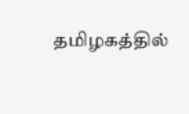தமிழகத்தில்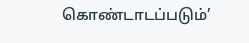கொண்டாடப்படும்’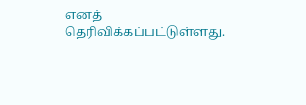எனத் தெரிவிக்கப்பட்டுள்ளது.